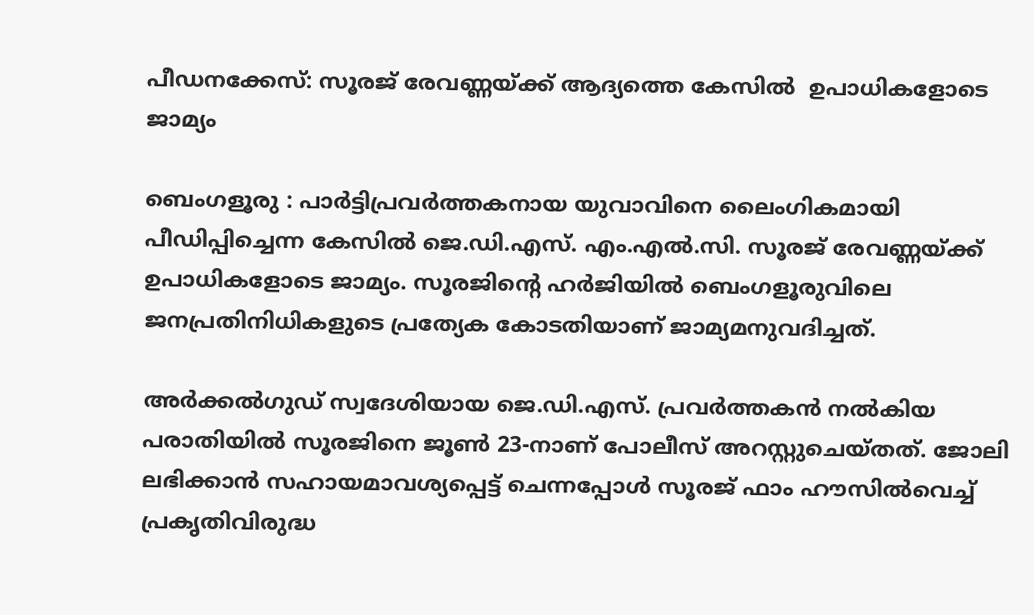പീഡനക്കേസ്: സൂരജ് രേവണ്ണയ്ക്ക് ആദ്യത്തെ കേസിൽ  ഉപാധികളോടെ ജാമ്യം

ബെംഗളൂരു : പാർട്ടിപ്രവർത്തകനായ യുവാവിനെ ലൈംഗികമായി പീഡിപ്പിച്ചെന്ന കേസിൽ ജെ.ഡി.എസ്. എം.എൽ.സി. സൂരജ് രേവണ്ണയ്ക്ക് ഉപാധികളോടെ ജാമ്യം. സൂരജിന്റെ ഹർജിയിൽ ബെംഗളൂരുവിലെ ജനപ്രതിനിധികളുടെ പ്രത്യേക കോടതിയാണ് ജാമ്യമനുവദിച്ചത്.

അർക്കൽഗുഡ് സ്വദേശിയായ ജെ.ഡി.എസ്. പ്രവർത്തകൻ നൽകിയ പരാതിയിൽ സൂരജിനെ ജൂൺ 23-നാണ് പോലീസ് അറസ്റ്റുചെയ്തത്. ജോലി ലഭിക്കാൻ സഹായമാവശ്യപ്പെട്ട് ചെന്നപ്പോൾ സൂരജ് ഫാം ഹൗസിൽവെച്ച് പ്രകൃതിവിരുദ്ധ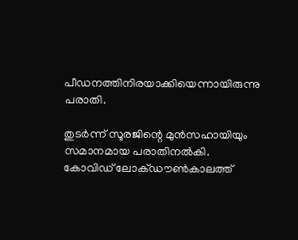പീഡനത്തിനിരയാക്കിയെന്നായിരുന്നു പരാതി.

തുടർന്ന് സൂരജിന്റെ മുൻസഹായിയും സമാനമായ പരാതിനൽകി. കോവിഡ് ലോക്ഡൗൺകാലത്ത്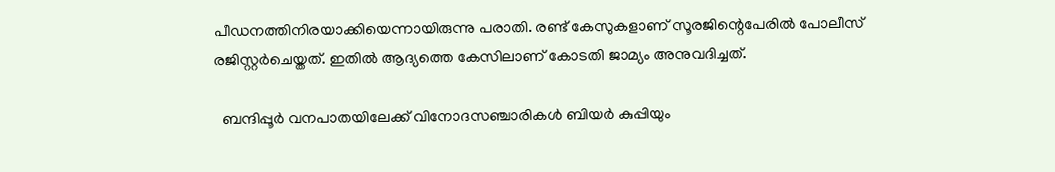പീഡനത്തിനിരയാക്കിയെന്നായിരുന്നു പരാതി. രണ്ട് കേസുകളാണ് സൂരജിന്റെപേരിൽ പോലീസ് രജിസ്റ്റർചെയ്തത്. ഇതിൽ ആദ്യത്തെ കേസിലാണ് കോടതി ജാമ്യം അനുവദിച്ചത്.

  ബന്ദിപ്പൂർ വനപാതയിലേക്ക് വിനോദസഞ്ചാരികൾ ബിയർ കുപ്പിയും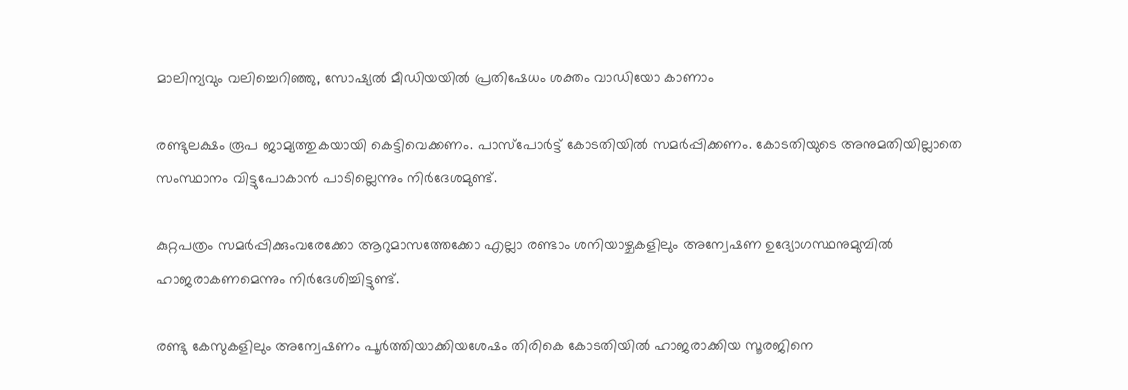മാലിന്യവും വലിച്ചെറിഞ്ഞു, സോഷ്യൽ മീഡിയയിൽ പ്രതിഷേധം ശക്തം വാഡിയോ കാണാം

രണ്ടുലക്ഷം രൂപ ജാമ്യത്തുകയായി കെട്ടിവെക്കണം. പാസ്പോർട്ട് കോടതിയിൽ സമർപ്പിക്കണം. കോടതിയുടെ അനുമതിയില്ലാതെ സംസ്ഥാനം വിട്ടുപോകാൻ പാടില്ലെന്നും നിർദേശമുണ്ട്.

കുറ്റപത്രം സമർപ്പിക്കുംവരേക്കോ ആറുമാസത്തേക്കോ എല്ലാ രണ്ടാം ശനിയാഴ്ചകളിലും അന്വേഷണ ഉദ്യോഗസ്ഥനുമുമ്പിൽ ഹാജരാകണമെന്നും നിർദേശിച്ചിട്ടുണ്ട്.

രണ്ടു കേസുകളിലും അന്വേഷണം പൂർത്തിയാക്കിയശേഷം തിരികെ കോടതിയിൽ ഹാജരാക്കിയ സൂരജിനെ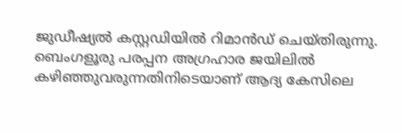ജുഡീഷ്യൽ കസ്റ്റഡിയിൽ റിമാൻഡ് ചെയ്തിരുന്നു. ബെംഗളൂരു പരപ്പന അഗ്രഹാര ജയിലിൽ കഴിഞ്ഞുവരുന്നതിനിടെയാണ് ആദ്യ കേസിലെ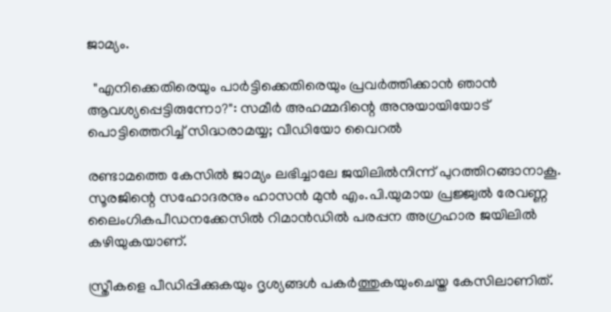ജാമ്യം.

  "എനിക്കെതിരെയും പാർട്ടിക്കെതിരെയും പ്രവർത്തിക്കാൻ ഞാൻ ആവശ്യപ്പെട്ടിരുന്നോ?": സമീർ അഹമ്മദിന്റെ അനുയായിയോട് പൊട്ടിത്തെറിച്ച് സിദ്ധരാമയ്യ; വീഡിയോ വൈറൽ

രണ്ടാമത്തെ കേസിൽ ജാമ്യം ലഭിച്ചാലേ ജയിലിൽനിന്ന് പുറത്തിറങ്ങാനാകൂ. സൂരജിന്റെ സഹോദരനും ഹാസൻ മുൻ എം.പി.യുമായ പ്രജ്ജ്വൽ രേവണ്ണ ലൈംഗികപീഡനക്കേസിൽ റിമാൻഡിൽ പരപ്പന അഗ്രഹാര ജയിലിൽ കഴിയുകയാണ്.

സ്ത്രീകളെ പീഡിപ്പിക്കുകയും ദൃശ്യങ്ങൾ പകർത്തുകയുംചെയ്ത കേസിലാണിത്.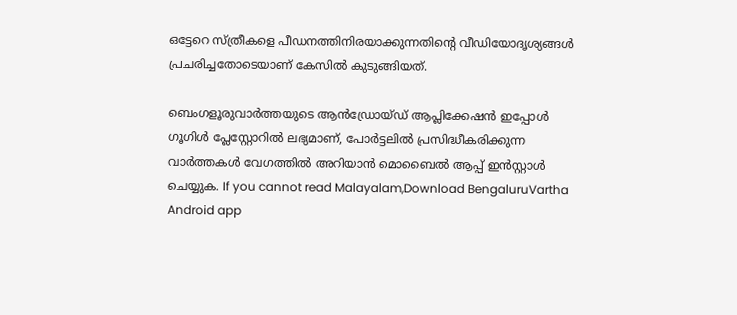ഒട്ടേറെ സ്ത്രീകളെ പീഡനത്തിനിരയാക്കുന്നതിന്റെ വീഡിയോദൃശ്യങ്ങൾ പ്രചരിച്ചതോടെയാണ് കേസിൽ കുടുങ്ങിയത്.

ബെംഗളൂരുവാർത്തയുടെ ആൻഡ്രോയ്ഡ് ആപ്ലിക്കേഷൻ ഇപ്പോൾ ഗൂഗിൾ പ്ലേസ്റ്റോറിൽ ലഭ്യമാണ്, പോർട്ടലിൽ പ്രസിദ്ധീകരിക്കുന്ന വാർത്തകൾ വേഗത്തിൽ അറിയാൻ മൊബൈൽ ആപ്പ് ഇൻസ്റ്റാൾ ചെയ്യുക. If you cannot read Malayalam,Download BengaluruVartha Android app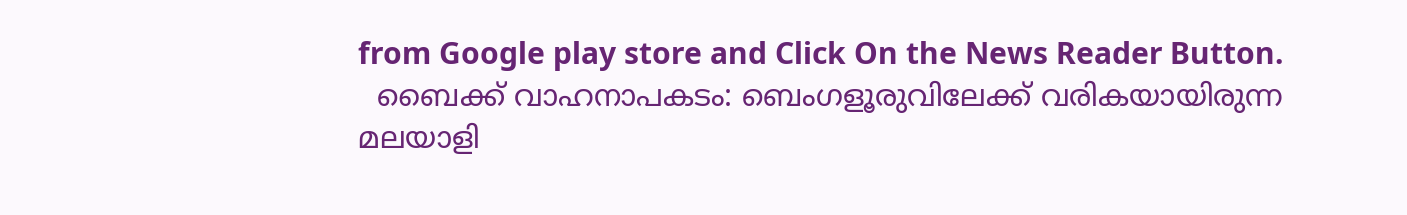from Google play store and Click On the News Reader Button.
  ബൈക്ക് വാഹനാപകടം: ബെംഗളൂരുവിലേക്ക് വരികയായിരുന്ന മലയാളി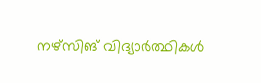നഴ്സിങ് വിദ്യാർത്ഥികൾ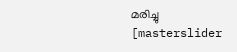മരിച്ചു
[masterslider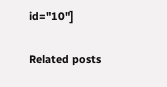id="10"]

Related posts